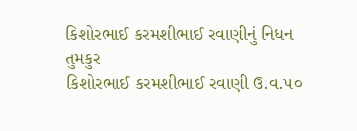કિશોરભાઈ કરમશીભાઈ રવાણીનું નિધન
તુમકુર
કિશોરભાઈ કરમશીભાઈ રવાણી ઉ.વ.૫૦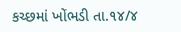કચ્છમાં ખોંભડી તા.૧૪/૪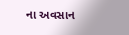ના અવસાન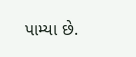પામ્યા છે.